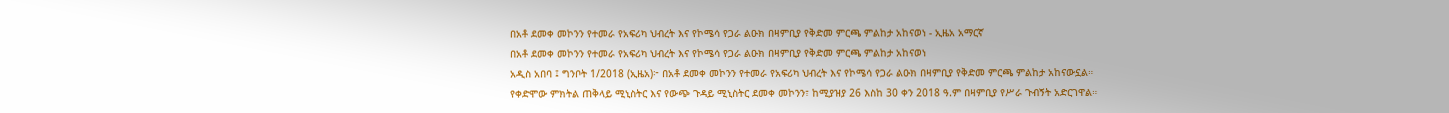በአቶ ደመቀ መኮንን የተመራ የአፍሪካ ህብረት እና የኮሜሳ የጋራ ልዑክ በዛምቢያ የቅድመ ምርጫ ምልከታ አከናወነ - ኢዜአ አማርኛ
በአቶ ደመቀ መኮንን የተመራ የአፍሪካ ህብረት እና የኮሜሳ የጋራ ልዑክ በዛምቢያ የቅድመ ምርጫ ምልከታ አከናወነ
አዲስ አበባ ፤ ግንቦት 1/2018 (ኢዜአ)፦ በአቶ ደመቀ መኮንን የተመራ የአፍሪካ ህብረት እና የኮሜሳ የጋራ ልዑክ በዛምቢያ የቅድመ ምርጫ ምልከታ አከናውኗል።
የቀድሞው ምክትል ጠቅላይ ሚኒስትር እና የውጭ ጉዳይ ሚኒስትር ደመቀ መኮንን፣ ከሚያዝያ 26 እስከ 30 ቀን 2018 ዓ.ም በዛምቢያ የሥራ ጉብኝት አድርገዋል።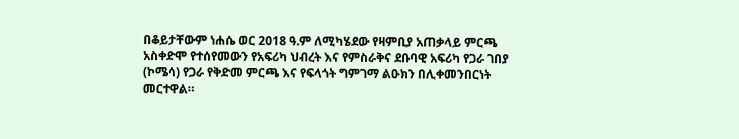በቆይታቸውም ነሐሴ ወር 2018 ዓ.ም ለሚካሄደው የዛምቢያ አጠቃላይ ምርጫ አስቀድሞ የተሰየመውን የአፍሪካ ህብረት እና የምስራቅና ደቡባዊ አፍሪካ የጋራ ገበያ (ኮሜሳ) የጋራ የቅድመ ምርጫ እና የፍላጎት ግምገማ ልዑክን በሊቀመንበርነት መርተዋል።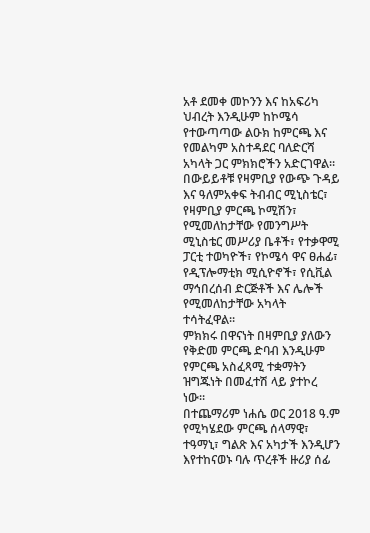አቶ ደመቀ መኮንን እና ከአፍሪካ ህብረት እንዲሁም ከኮሜሳ የተውጣጣው ልዑክ ከምርጫ እና የመልካም አስተዳደር ባለድርሻ አካላት ጋር ምክክሮችን አድርገዋል።
በውይይቶቹ የዛምቢያ የውጭ ጉዳይ እና ዓለምአቀፍ ትብብር ሚኒስቴር፣ የዛምቢያ ምርጫ ኮሚሽን፣ የሚመለከታቸው የመንግሥት ሚኒስቴር መሥሪያ ቤቶች፣ የተቃዋሚ ፓርቲ ተወካዮች፣ የኮሜሳ ዋና ፀሐፊ፣ የዲፕሎማቲክ ሚሲዮኖች፣ የሲቪል ማኅበረሰብ ድርጅቶች እና ሌሎች የሚመለከታቸው አካላት ተሳትፈዋል።
ምክክሩ በዋናነት በዛምቢያ ያለውን የቅድመ ምርጫ ድባብ እንዲሁም የምርጫ አስፈጻሚ ተቋማትን ዝግጁነት በመፈተሽ ላይ ያተኮረ ነው።
በተጨማሪም ነሐሴ ወር 2018 ዓ.ም የሚካሄደው ምርጫ ሰላማዊ፣ ተዓማኒ፣ ግልጽ እና አካታች እንዲሆን እየተከናወኑ ባሉ ጥረቶች ዙሪያ ሰፊ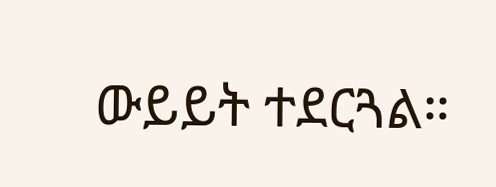ውይይት ተደርጓል።